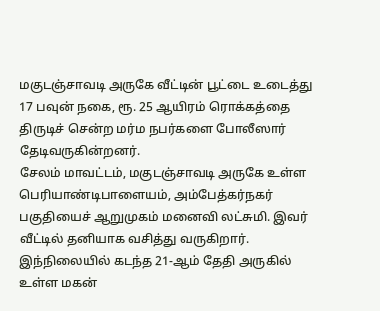மகுடஞ்சாவடி அருகே வீட்டின் பூட்டை உடைத்து 17 பவுன் நகை, ரூ. 25 ஆயிரம் ரொக்கத்தை திருடிச் சென்ற மர்ம நபர்களை போலீஸார் தேடிவருகின்றனர்.
சேலம் மாவட்டம், மகுடஞ்சாவடி அருகே உள்ள பெரியாண்டிபாளையம், அம்பேத்கர்நகர் பகுதியைச் ஆறுமுகம் மனைவி லட்சுமி. இவர் வீட்டில் தனியாக வசித்து வருகிறார்.
இந்நிலையில் கடந்த 21-ஆம் தேதி அருகில் உள்ள மகன்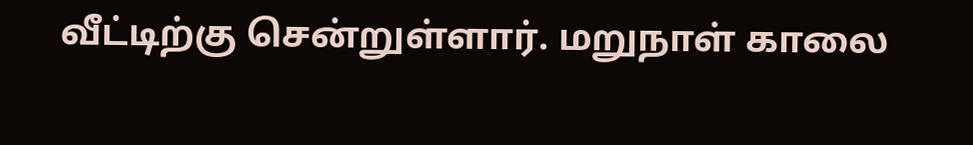வீட்டிற்கு சென்றுள்ளார். மறுநாள் காலை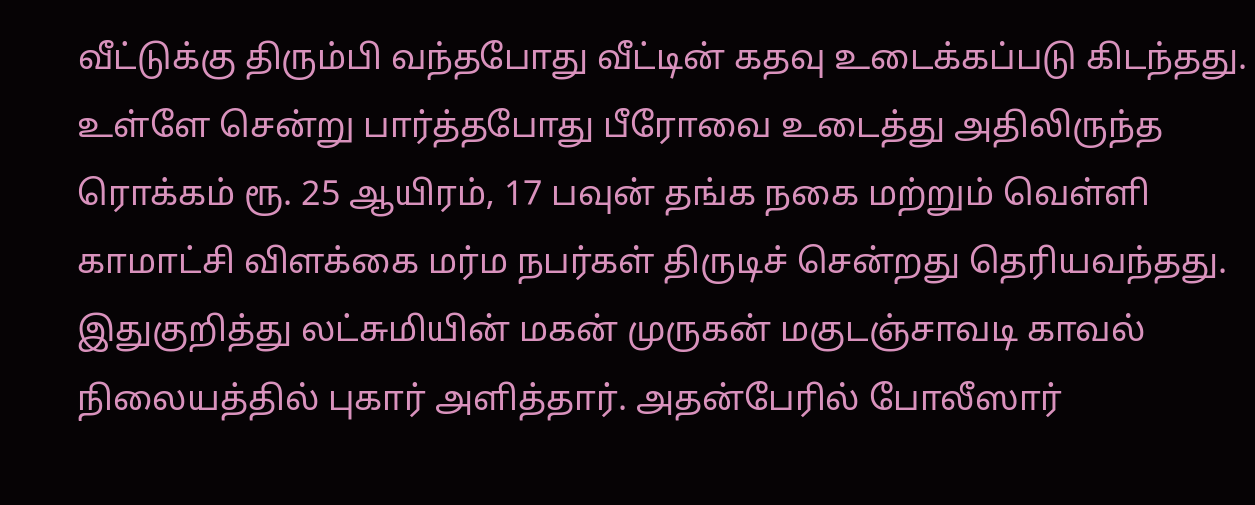வீட்டுக்கு திரும்பி வந்தபோது வீட்டின் கதவு உடைக்கப்படு கிடந்தது. உள்ளே சென்று பார்த்தபோது பீரோவை உடைத்து அதிலிருந்த ரொக்கம் ரூ. 25 ஆயிரம், 17 பவுன் தங்க நகை மற்றும் வெள்ளி காமாட்சி விளக்கை மர்ம நபர்கள் திருடிச் சென்றது தெரியவந்தது.
இதுகுறித்து லட்சுமியின் மகன் முருகன் மகுடஞ்சாவடி காவல் நிலையத்தில் புகார் அளித்தார். அதன்பேரில் போலீஸார்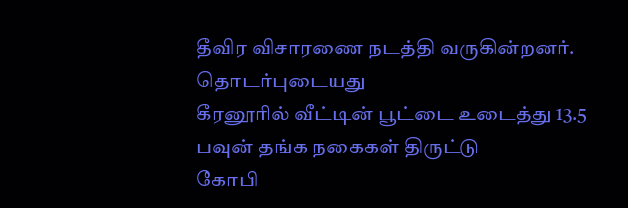தீவிர விசாரணை நடத்தி வருகின்றனர்.
தொடர்புடையது
கீரனூரில் வீட்டின் பூட்டை உடைத்து 13.5 பவுன் தங்க நகைகள் திருட்டு
கோபி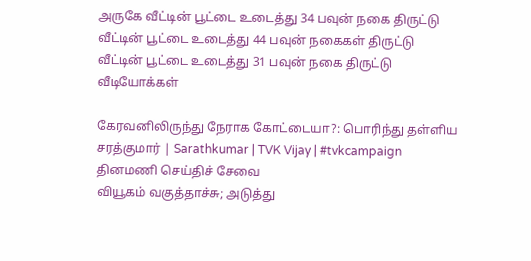அருகே வீட்டின் பூட்டை உடைத்து 34 பவுன் நகை திருட்டு
வீட்டின் பூட்டை உடைத்து 44 பவுன் நகைகள் திருட்டு
வீட்டின் பூட்டை உடைத்து 31 பவுன் நகை திருட்டு
வீடியோக்கள்

கேரவனிலிருந்து நேராக கோட்டையா?: பொரிந்து தள்ளிய சரத்குமார் | Sarathkumar | TVK Vijay | #tvkcampaign
தினமணி செய்திச் சேவை
வியூகம் வகுத்தாச்சு; அடுத்து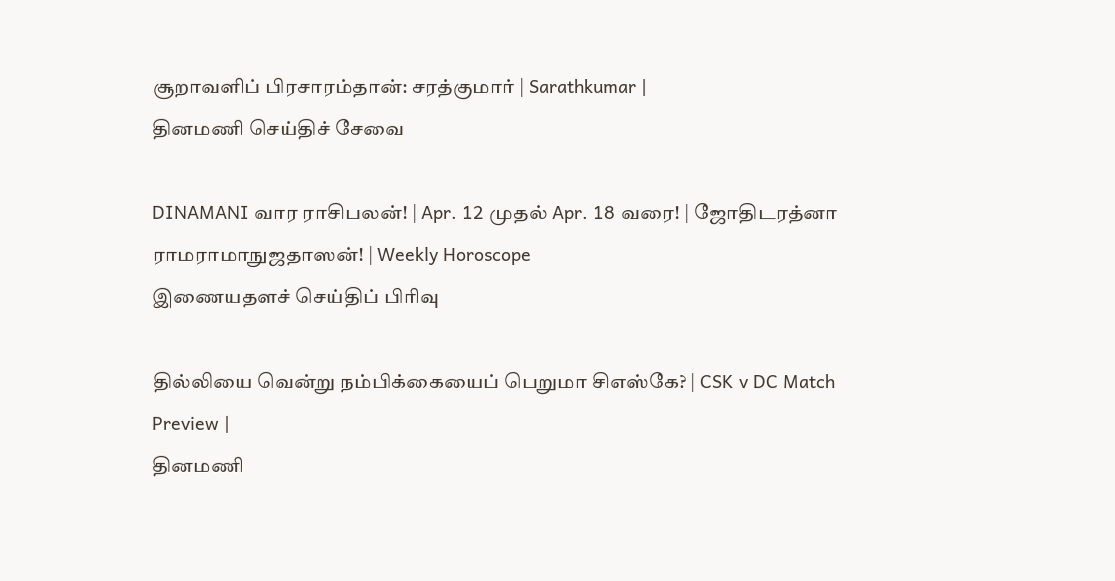சூறாவளிப் பிரசாரம்தான்: சரத்குமார் | Sarathkumar |
தினமணி செய்திச் சேவை

DINAMANI வார ராசிபலன்! | Apr. 12 முதல் Apr. 18 வரை! | ஜோதிடரத்னா ராமராமாநுஜதாஸன்! | Weekly Horoscope
இணையதளச் செய்திப் பிரிவு

தில்லியை வென்று நம்பிக்கையைப் பெறுமா சிஎஸ்கே? | CSK v DC Match Preview |
தினமணி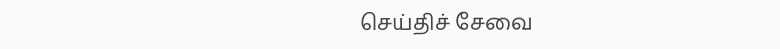செய்திச் சேவை